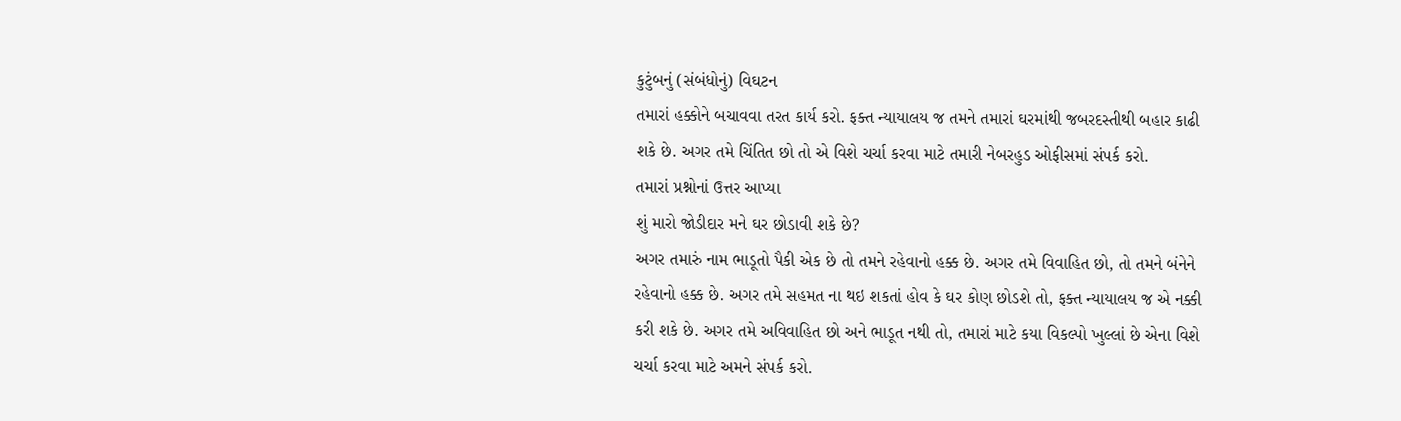કુટુંબનું (સંબંધોનું) વિઘટન
તમારાં હક્કોને બચાવવા તરત કાર્ય કરો. ફક્ત ન્યાયાલય જ તમને તમારાં ઘરમાંથી જબરદસ્તીથી બહાર કાઢી શકે છે. અગર તમે ચિંતિત છો તો એ વિશે ચર્ચા કરવા માટે તમારી નેબરહુડ ઓફીસમાં સંપર્ક કરો.
તમારાં પ્રશ્નોનાં ઉત્તર આપ્યા
શું મારો જોડીદાર મને ઘર છોડાવી શકે છે?
અગર તમારું નામ ભાડૂતો પૈકી એક છે તો તમને રહેવાનો હક્ક છે. અગર તમે વિવાહિત છો, તો તમને બંનેને રહેવાનો હક્ક છે. અગર તમે સહમત ના થઇ શકતાં હોવ કે ઘર કોણ છોડશે તો, ફક્ત ન્યાયાલય જ એ નક્કી કરી શકે છે. અગર તમે અવિવાહિત છો અને ભાડૂત નથી તો, તમારાં માટે કયા વિકલ્પો ખુલ્લાં છે એના વિશે ચર્ચા કરવા માટે અમને સંપર્ક કરો.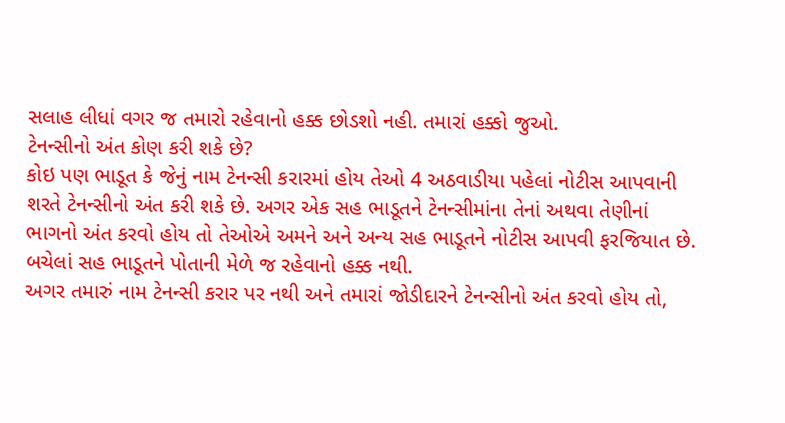સલાહ લીધાં વગર જ તમારો રહેવાનો હક્ક છોડશો નહી. તમારાં હક્કો જુઓ.
ટેનન્સીનો અંત કોણ કરી શકે છે?
કોઇ પણ ભાડૂત કે જેનું નામ ટેનન્સી કરારમાં હોય તેઓ 4 અઠવાડીયા પહેલાં નોટીસ આપવાની શરતે ટેનન્સીનો અંત કરી શકે છે. અગર એક સહ ભાડૂતને ટેનન્સીમાંના તેનાં અથવા તેણીનાં ભાગનો અંત કરવો હોય તો તેઓએ અમને અને અન્ય સહ ભાડૂતને નોટીસ આપવી ફરજિયાત છે. બચેલાં સહ ભાડૂતને પોતાની મેળે જ રહેવાનો હક્ક નથી.
અગર તમારું નામ ટેનન્સી કરાર પર નથી અને તમારાં જોડીદારને ટેનન્સીનો અંત કરવો હોય તો,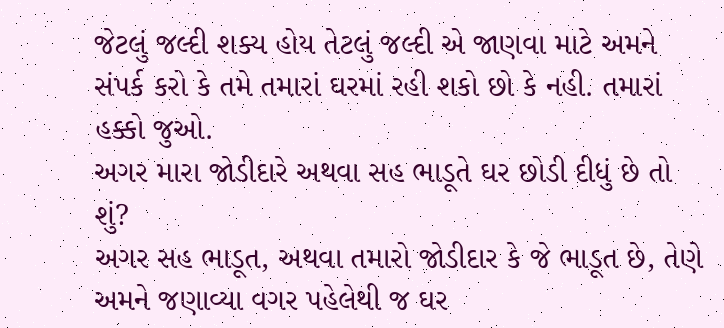જેટલું જલ્દી શક્ય હોય તેટલું જલ્દી એ જાણવા માટે અમને સંપર્ક કરો કે તમે તમારાં ઘરમાં રહી શકો છો કે નહી. તમારાં હક્કો જુઓ.
અગર મારા જોડીદારે અથવા સહ ભાડૂતે ઘર છોડી દીધું છે તો શું?
અગર સહ ભાડૂત, અથવા તમારો જોડીદાર કે જે ભાડૂત છે, તેણે અમને જણાવ્યા વગર પહેલેથી જ ઘર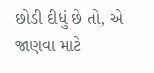છોડી દીધું છે તો, એ જાણવા માટે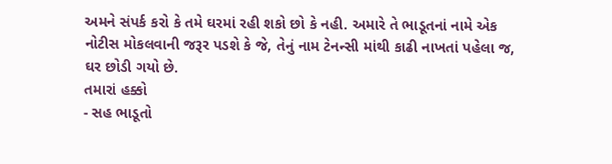અમને સંપર્ક કરો કે તમે ઘરમાં રહી શકો છો કે નહી. અમારે તે ભાડૂતનાં નામે એક નોટીસ મોકલવાની જરૂર પડશે કે જે, તેનું નામ ટેનન્સી માંથી કાઢી નાખતાં પહેલા જ, ઘર છોડી ગયો છે.
તમારાં હક્કો
- સહ ભાડૂતો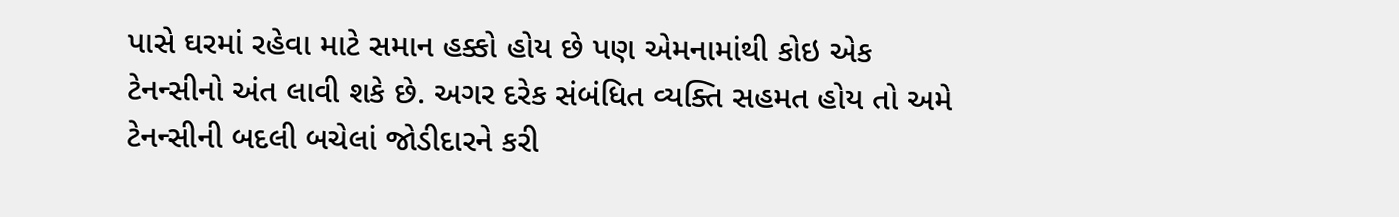પાસે ઘરમાં રહેવા માટે સમાન હક્કો હોય છે પણ એમનામાંથી કોઇ એક ટેનન્સીનો અંત લાવી શકે છે. અગર દરેક સંબંધિત વ્યક્તિ સહમત હોય તો અમે ટેનન્સીની બદલી બચેલાં જોડીદારને કરી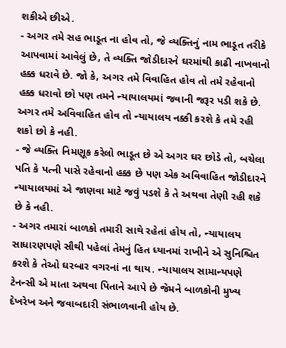શકીએ છીએ.
- અગર તમે સહ ભાડૂત ના હોવ તો, જે વ્યક્તિનું નામ ભાડૂત તરીકે આપવામાં આવેલું છે, તે વ્યક્તિ જોડીદારને ઘરમાંથી કાઢી નાખવાનો હક્ક ધરાવે છે. જો કે, અગર તમે વિવાહિત હોવ તો તમે રહેવાનો હક્ક ધરાવો છો પણ તમને ન્યાયાલયમાં જવાની જરૂર પડી શકે છે. અગર તમે અવિવાહિત હોવ તો ન્યાયાલય નક્કી કરશે કે તમે રહી શકો છો કે નહી.
- જે વ્યક્તિ નિમણૂક કરેલો ભાડૂત છે એ અગર ઘર છોડે તો, બચેલા પતિ કે પત્ની પાસે રહેવાનો હક્ક છે પણ એક અવિવાહિત જોડીદારને ન્યાયાલયમાં એ જાણવા માટે જવું પડશે કે તે અથવા તેણી રહી શકે છે કે નહી.
- અગર તમારાં બાળકો તમારી સાથે રહેતાં હોય તો, ન્યાયાલય સાધારણપણે સૌથી પહેલાં તેમનું હિત ધ્યાનમાં રાખીને એ સુનિશ્ચિત કરશે કે તેઓ ઘરબાર વગરનાં ના થાય. ન્યાયાલય સામાન્યપણે ટેનન્સી એ માતા અથવા પિતાને આપે છે જેમને બાળકોની મુખ્ય દેખરેખ અને જવાબદારી સંભાળવાની હોય છે.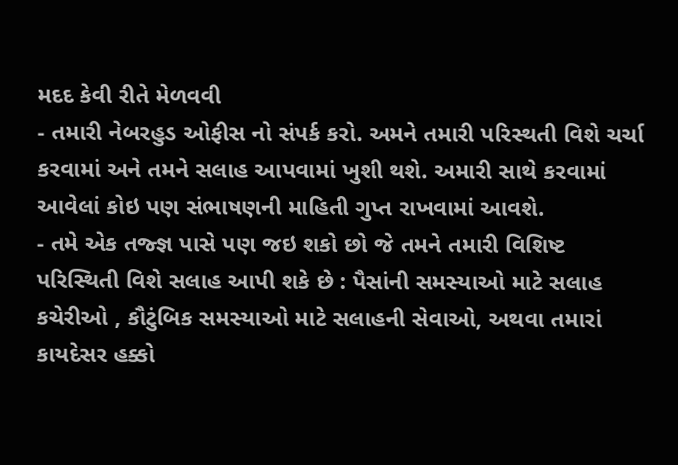મદદ કેવી રીતે મેળવવી
- તમારી નેબરહુડ ઓફીસ નો સંપર્ક કરો. અમને તમારી પરિસ્થતી વિશે ચર્ચા કરવામાં અને તમને સલાહ આપવામાં ખુશી થશે. અમારી સાથે કરવામાં આવેલાં કોઇ પણ સંભાષણની માહિતી ગુપ્ત રાખવામાં આવશે.
- તમે એક તજ્જ્ઞ પાસે પણ જઇ શકો છો જે તમને તમારી વિશિષ્ટ પરિસ્થિતી વિશે સલાહ આપી શકે છે : પૈસાંની સમસ્યાઓ માટે સલાહ કચેરીઓ , કૌટુંબિક સમસ્યાઓ માટે સલાહની સેવાઓ, અથવા તમારાં કાયદેસર હક્કો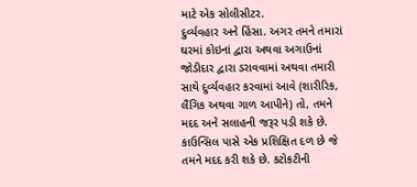માટે એક સોલીસીટર.
દુર્વ્યવહાર અને હિંસા. અગર તમને તમારાં ઘરમાં કોઇનાં દ્વારા અથવા અગાઉનાં જોડીદાર દ્વારા ડરાવવામાં અથવા તમારી સાથે દુર્વ્યવહાર કરવામાં આવે (શારીરિક, લૈંગિક અથવા ગાળ આપીને) તો, તમને મદદ અને સલાહની જરૂર પડી શકે છે. કાઉન્સિલ પાસે એક પ્રશિક્ષિત દળ છે જે તમને મદદ કરી શકે છે. કટોકટીની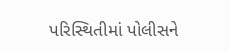પરિસ્થિતીમાં પોલીસને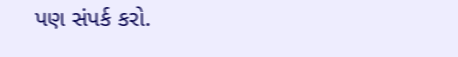પણ સંપર્ક કરો.